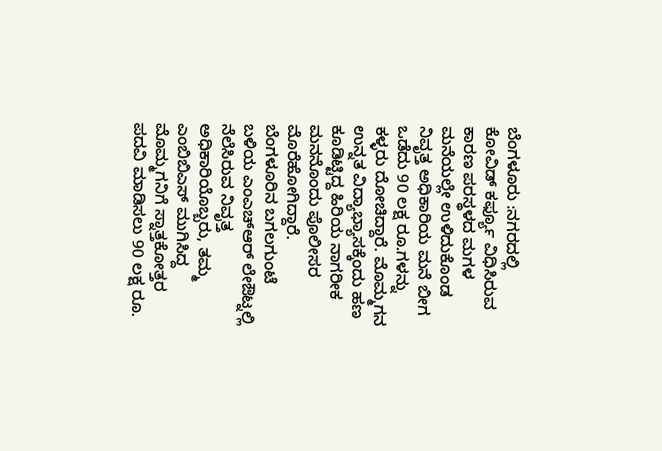ಬೆಂಗಳೂರು :ನಗರದಲ್ಲಿ ಕೋವಿಡ್ ಕರ್ಫ್ಯೂ ವಿಧಿಸಿರುವ ಕಾರಣ ಪರಸ್ಥಳದ ಮಗಳ ಮನೆಯಲ್ಲೇ ಉಳಿದುಕೊಂಡ ನಿವೃತ್ತ ಅಧಿಕಾರಿಯ ಮನೆ ಬೀಗ ಒಡೆದು 90 ಲಕ್ಷ ರೂ.ಗಳನ್ನು ಕಳ್ಳರು ದೋಚಿದ್ದಾರೆ. ಮೊಮ್ಮಗನ ಉನ್ನತ ವಿದ್ಯಾಭ್ಯಾಸಕ್ಕೆಂದು ಹಣ ಕೂಡಿಟ್ಟಿದ್ದ ಹಿರಿಯ ನಾಗರೀಕ ಮನನೊಂದು ಪೊಲೀಸರ ಮೊರೆಹೋಗಿದ್ದಾರೆ.
ಬೆಂಗಳೂರಿನ ಬಗಲಗುಂಟೆ ಬಳಿಯ ಎಂಎಚ್ಆರ್ ಲೇಔಟ್ನಲ್ಲಿ ನೆಲೆಸಿರುವ ನಿವೃತ್ತ ಅಧಿಕಾರಿಯೊಬ್ಬರು, ತಮ್ಮ ಎಂಬಿಬಿಎಸ್ ಮುಗಿಸಿದ್ದ ಮೊಮ್ಮಗನಿಗೆ ಸ್ನಾತ್ತಕೋತ್ತರ ಪದವಿ ಮಾಡಿಸಲು 90 ಲಕ್ಷ ರೂ.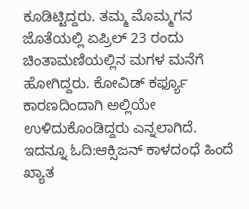ಕೂಡಿಟ್ಟಿದ್ದರು. ತಮ್ಮ ಮೊಮ್ಮಗನ ಜೊತೆಯಲ್ಲಿ ಏಪ್ರಿಲ್ 23 ರಂದು ಚಿಂತಾಮಣಿಯಲ್ಲಿನ ಮಗಳ ಮನೆಗೆ ಹೋಗಿದ್ದರು. ಕೋವಿಡ್ ಕರ್ಫ್ಯೂ ಕಾರಣದಿಂದಾಗಿ ಅಲ್ಲಿಯೇ ಉಳಿದುಕೊಂಡಿದ್ದರು ಎನ್ನಲಾಗಿದೆ.
ಇದನ್ನೂ ಓದಿ:ಆಕ್ಸಿಜನ್ ಕಾಳದಂಧೆ ಹಿಂದೆ ಖ್ಯಾತ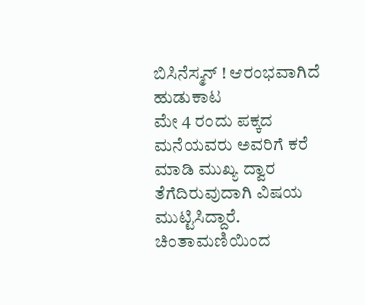ಬಿಸಿನೆಸ್ಮನ್ ! ಆರಂಭವಾಗಿದೆ ಹುಡುಕಾಟ
ಮೇ 4 ರಂದು ಪಕ್ಕದ ಮನೆಯವರು ಅವರಿಗೆ ಕರೆ ಮಾಡಿ ಮುಖ್ಯ ದ್ವಾರ ತೆಗೆದಿರುವುದಾಗಿ ವಿಷಯ ಮುಟ್ಟಿಸಿದ್ದಾರೆ. ಚಿಂತಾಮಣಿಯಿಂದ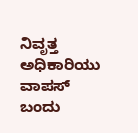ನಿವೃತ್ತ ಅಧಿಕಾರಿಯು ವಾಪಸ್ ಬಂದು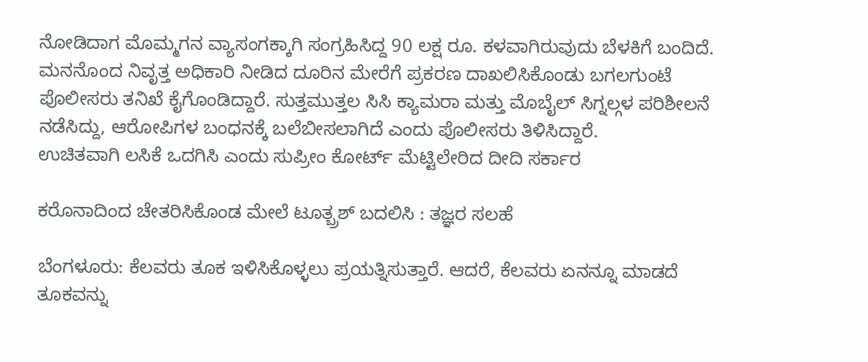ನೋಡಿದಾಗ ಮೊಮ್ಮಗನ ವ್ಯಾಸಂಗಕ್ಕಾಗಿ ಸಂಗ್ರಹಿಸಿದ್ದ 90 ಲಕ್ಷ ರೂ. ಕಳವಾಗಿರುವುದು ಬೆಳಕಿಗೆ ಬಂದಿದೆ.
ಮನನೊಂದ ನಿವೃತ್ತ ಅಧಿಕಾರಿ ನೀಡಿದ ದೂರಿನ ಮೇರೆಗೆ ಪ್ರಕರಣ ದಾಖಲಿಸಿಕೊಂಡು ಬಗಲಗುಂಟೆ ಪೊಲೀಸರು ತನಿಖೆ ಕೈಗೊಂಡಿದ್ದಾರೆ. ಸುತ್ತಮುತ್ತಲ ಸಿಸಿ ಕ್ಯಾಮರಾ ಮತ್ತು ಮೊಬೈಲ್ ಸಿಗ್ನಲ್ಗಳ ಪರಿಶೀಲನೆ ನಡೆಸಿದ್ದು, ಆರೋಪಿಗಳ ಬಂಧನಕ್ಕೆ ಬಲೆಬೀಸಲಾಗಿದೆ ಎಂದು ಪೊಲೀಸರು ತಿಳಿಸಿದ್ದಾರೆ.
ಉಚಿತವಾಗಿ ಲಸಿಕೆ ಒದಗಿಸಿ ಎಂದು ಸುಪ್ರೀಂ ಕೋರ್ಟ್ ಮೆಟ್ಟಿಲೇರಿದ ದೀದಿ ಸರ್ಕಾರ

ಕರೊನಾದಿಂದ ಚೇತರಿಸಿಕೊಂಡ ಮೇಲೆ ಟೂತ್ಬ್ರಶ್ ಬದಲಿಸಿ : ತಜ್ಞರ ಸಲಹೆ

ಬೆಂಗಳೂರು: ಕೆಲವರು ತೂಕ ಇಳಿಸಿಕೊಳ್ಳಲು ಪ್ರಯತ್ನಿಸುತ್ತಾರೆ. ಆದರೆ, ಕೆಲವರು ಏನನ್ನೂ ಮಾಡದೆ ತೂಕವನ್ನು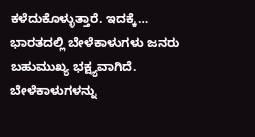ಕಳೆದುಕೊಳ್ಳುತ್ತಾರೆ. ಇದಕ್ಕೆ…
ಭಾರತದಲ್ಲಿ ಬೇಳೆಕಾಳುಗಳು ಜನರು ಬಹುಮುಖ್ಯ ಭಕ್ಷ್ಯವಾಗಿದೆ. ಬೇಳೆಕಾಳುಗಳನ್ನು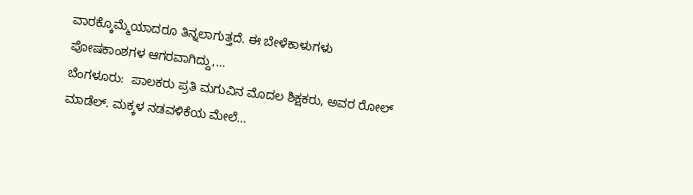ವಾರಕ್ಕೊಮ್ಮೆಯಾದರೂ ತಿನ್ನಲಾಗುತ್ತದೆ. ಈ ಬೇಳೆಕಾಳುಗಳು ಪೋಷಕಾಂಶಗಳ ಆಗರವಾಗಿದ್ದು,…
ಬೆಂಗಳೂರು:  ಪಾಲಕರು ಪ್ರತಿ ಮಗುವಿನ ಮೊದಲ ಶಿಕ್ಷಕರು, ಅವರ ರೋಲ್ ಮಾಡೆಲ್. ಮಕ್ಕಳ ನಡವಳಿಕೆಯ ಮೇಲೆ…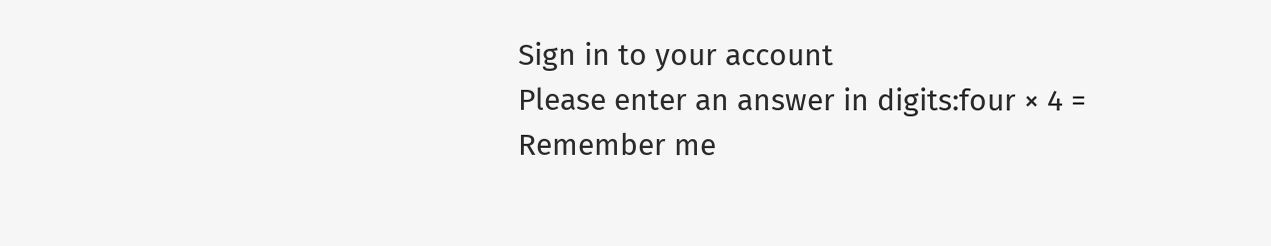Sign in to your account
Please enter an answer in digits:four × 4 =
Remember me